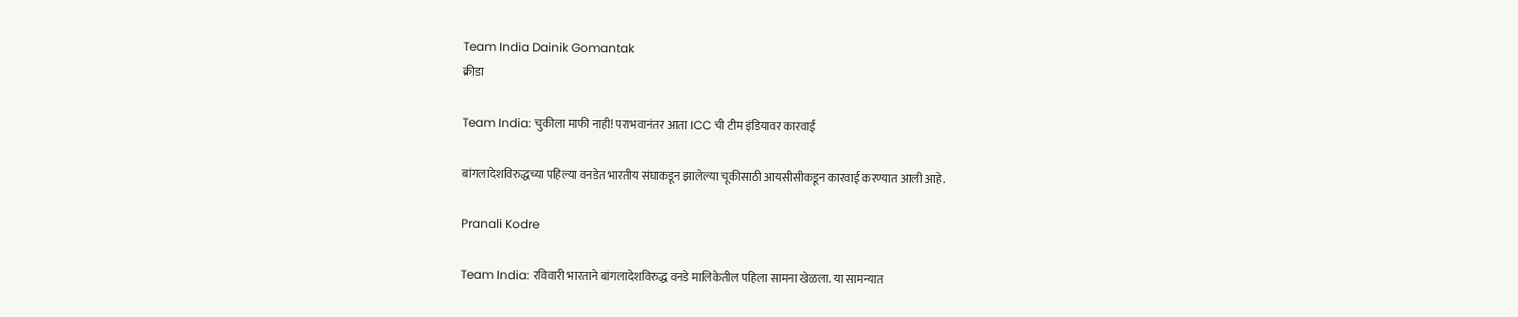Team India Dainik Gomantak
क्रीडा

Team India: चुकीला माफी नाही! पराभवानंतर आता ICC ची टीम इंडियावर कारवाई

बांगलादेशविरुद्धच्या पहिल्या वनडेत भारतीय संघाकडून झालेल्या चूकीसाठी आयसीसीकडून कारवाई करण्यात आली आहे.

Pranali Kodre

Team India: रविवारी भारताने बांगलादेशविरुद्ध वनडे मालिकेतील पहिला सामना खेळला. या सामन्यात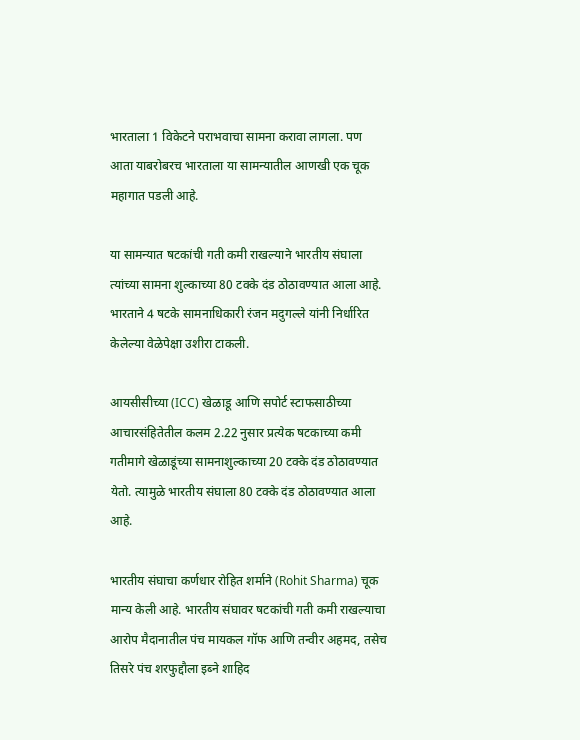भारताला 1 विकेटने पराभवाचा सामना करावा लागला. पण आता याबरोबरच भारताला या सामन्यातील आणखी एक चूक महागात पडली आहे.

या सामन्यात षटकांची गती कमी राखल्याने भारतीय संघाला त्यांच्या सामना शुल्काच्या 80 टक्के दंड ठोठावण्यात आला आहे. भारताने 4 षटके सामनाधिकारी रंजन मदुगल्ले यांनी निर्धारित केलेल्या वेळेपेक्षा उशीरा टाकली.

आयसीसीच्या (ICC) खेळाडू आणि सपोर्ट स्टाफसाठीच्या आचारसंहितेतील कलम 2.22 नुसार प्रत्येक षटकाच्या कमी गतीमागे खेळाडूंच्या सामनाशुल्काच्या 20 टक्के दंड ठोठावण्यात येतो. त्यामुळे भारतीय संघाला 80 टक्के दंड ठोठावण्यात आला आहे.

भारतीय संघाचा कर्णधार रोहित शर्माने (Rohit Sharma) चूक मान्य केली आहे. भारतीय संघावर षटकांची गती कमी राखल्याचा आरोप मैदानातील पंच मायकल गॉफ आणि तन्वीर अहमद, तसेच तिसरे पंच शरफुद्दौला इब्ने शाहिद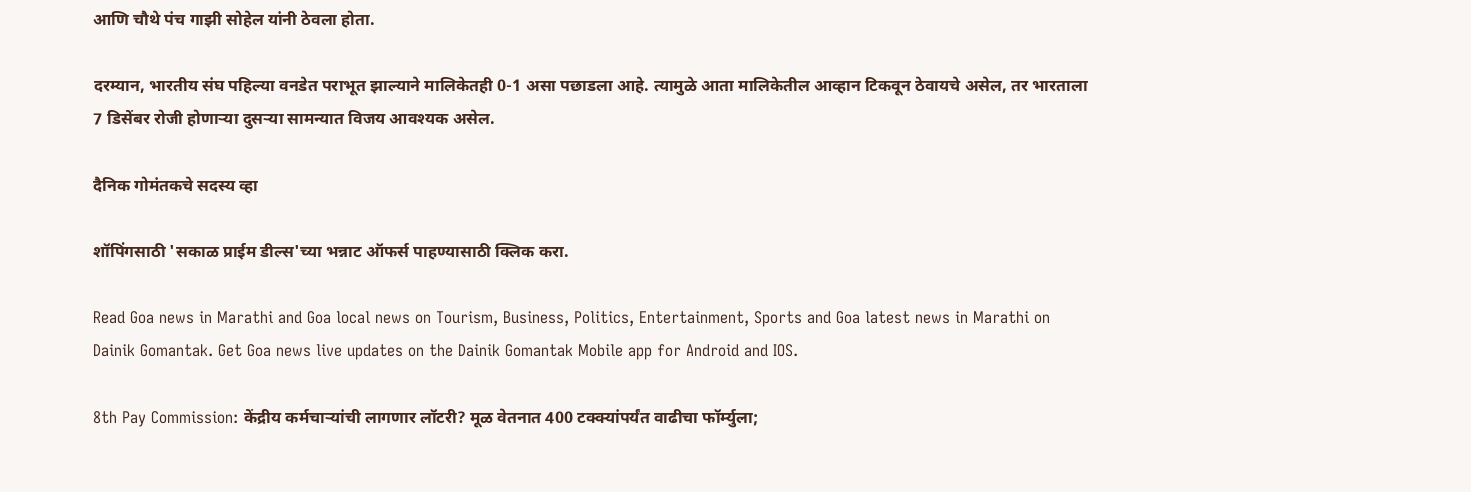आणि चौथे पंच गाझी सोहेल यांनी ठेवला होता.

दरम्यान, भारतीय संघ पहिल्या वनडेत पराभूत झाल्याने मालिकेतही 0-1 असा पछाडला आहे. त्यामुळे आता मालिकेतील आव्हान टिकवून ठेवायचे असेल, तर भारताला 7 डिसेंबर रोजी होणाऱ्या दुसऱ्या सामन्यात विजय आवश्यक असेल.

दैनिक गोमंतकचे सदस्य व्हा

शॉपिंगसाठी 'सकाळ प्राईम डील्स'च्या भन्नाट ऑफर्स पाहण्यासाठी क्लिक करा.

Read Goa news in Marathi and Goa local news on Tourism, Business, Politics, Entertainment, Sports and Goa latest news in Marathi on Dainik Gomantak. Get Goa news live updates on the Dainik Gomantak Mobile app for Android and IOS.

8th Pay Commission: केंद्रीय कर्मचाऱ्यांची लागणार लॉटरी? मूळ वेतनात 400 टक्क्यांपर्यंत वाढीचा फॉर्म्युला;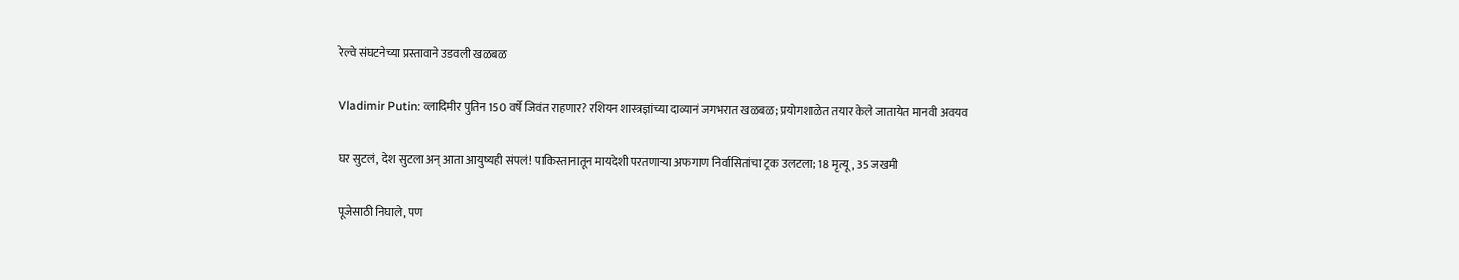रेल्वे संघटनेच्या प्रस्तावाने उडवली खळबळ

Vladimir Putin: व्लादिमीर पुतिन 150 वर्षे जिवंत राहणार? रशियन शास्त्रज्ञांच्या दाव्यानं जगभरात खळबळ; प्रयोगशाळेत तयार केले जातायेत मानवी अवयव

घर सुटलं, देश सुटला अन् आता आयुष्यही संपलं! पाकिस्तानातून मायदेशी परतणाऱ्या अफगाण निर्वासितांचा ट्रक उलटला; 18 मृत्यू, 35 जखमी

पूजेसाठी निघाले, पण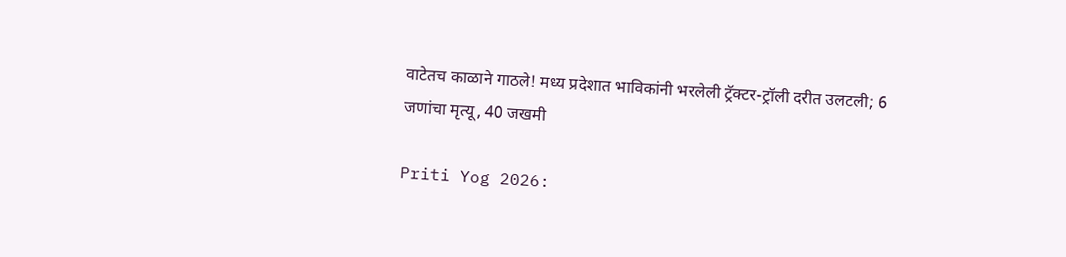वाटेतच काळाने गाठले! मध्य प्रदेशात भाविकांनी भरलेली ट्रॅक्टर-ट्रॉली दरीत उलटली; 6 जणांचा मृत्यू, 40 जखमी

Priti Yog 2026: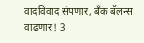वादविवाद संपणार, बँक बॅलन्स वाढणार! 3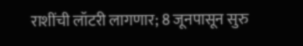राशींची लॉटरी लागणार; 8 जूनपासून सुरु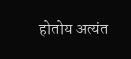होतोय अत्यंत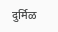दुर्मिळ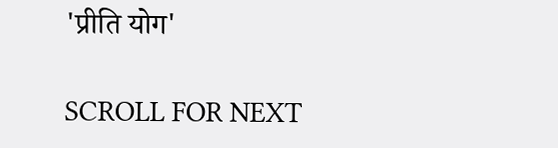'प्रीति योग'

SCROLL FOR NEXT